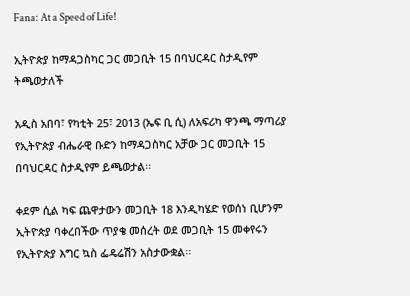Fana: At a Speed of Life!

ኢትዮጵያ ከማዳጋስካር ጋር መጋቢት 15 በባህርዳር ስታዲየም ትጫወታለች

አዲስ አበባ፣ የካቲት 25፣ 2013 (ኤፍ ቢ ሲ) ለአፍሪካ ዋንጫ ማጣሪያ የኢትዮጵያ ብሔራዊ ቡድን ከማዳጋስካር አቻው ጋር መጋቢት 15 በባህርዳር ስታዲየም ይጫወታል፡፡

ቀደም ሲል ካፍ ጨዋታውን መጋቢት 18 እንዲካሄድ የወሰነ ቢሆንም ኢትዮጵያ ባቀረበችው ጥያቄ መሰረት ወደ መጋቢት 15 መቀየሩን የኢትዮጵያ እግር ኳስ ፌዴሬሽን አስታውቋል፡፡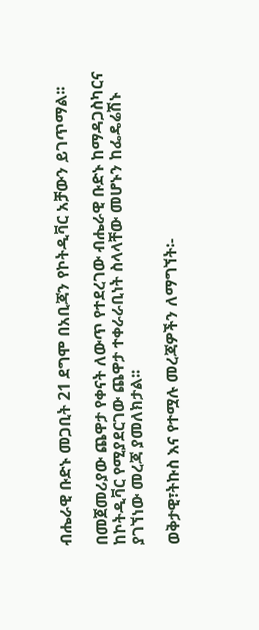ብሔራዊ ቡድኑ መጋቢት 21 ደግሞ በአቢጃን የኮትዲቫር አቻውን ይገጥማል፡፡

በመጀመሪያው ጨዋታ የቀናት ለውጥ የተደረገው ብሔራዊ ቡድኑ ከማዳጋስካርና ከኮትዲቫር የሚያደርገው ጨዋታ ተቀራራቢነት ስላላቸው መሆኑን ከፌዴሬሽኑ ያገኘነው መረጃ ያመለክታል፡፡

ወቅታዊ፣ትኩስ እና የተሟሉ መረጃዎችን ለማግኘት፡-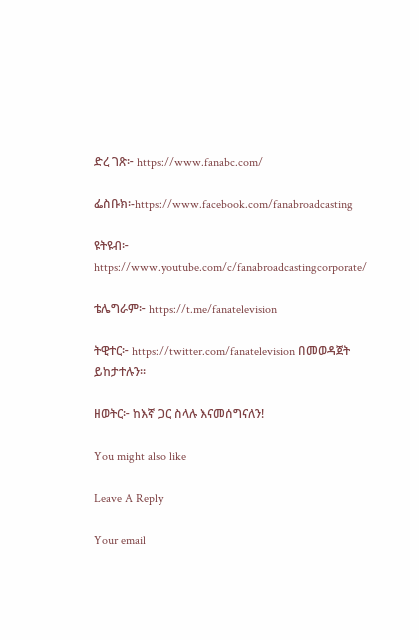ድረ ገጽ፦ https://www.fanabc.com/

ፌስቡክ፡-https://www.facebook.com/fanabroadcasting

ዩትዩብ፦ https://www.youtube.com/c/fanabroadcastingcorporate/

ቴሌግራም፦ https://t.me/fanatelevision

ትዊተር፦ https://twitter.com/fanatelevision በመወዳጀት ይከታተሉን፡፡

ዘወትር፦ ከእኛ ጋር ስላሉ እናመሰግናለን!

You might also like

Leave A Reply

Your email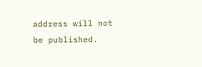address will not be published.